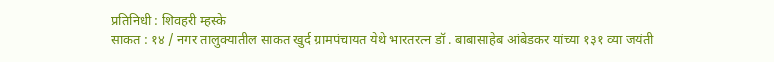प्रतिनिधी : शिवहरी म्हस्के
साकत : १४ / नगर तालुक्यातील साकत खुर्द ग्रामपंचायत येथे भारतरत्न डॉ . बाबासाहेब आंबेडकर यांच्या १३१ व्या जयंती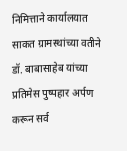निमित्ताने कार्यालयात साकत ग्रामस्थांच्या वतीने डॉ. बाबासाहेब यांच्या प्रतिमेस पुष्पहार अर्पण करून सर्व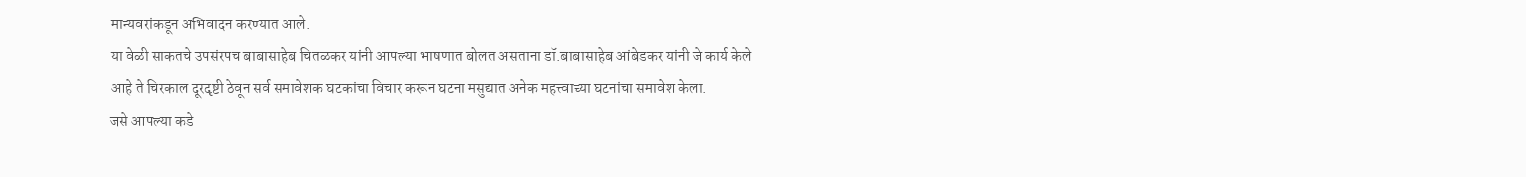मान्यवरांकडून अभिवादन करण्यात आले.
या वेळी साकतचे उपसंरपच बाबासाहेब चितळकर यांनी आपल्या भाषणात बोलत असताना डॉ.बाबासाहेब आंबेडकर यांनी जे कार्य केले आहे ते चिरकाल दूरदृष्टी ठेवून सर्व समावेशक घटकांचा विचार करून घटना मसुद्यात अनेक महत्त्वाच्या घटनांचा समावेश केला.
जसे आपल्या कडे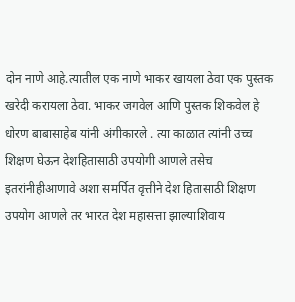दोन नाणे आहे.त्यातील एक नाणे भाकर खायला ठेवा एक पुस्तक खरेदी करायला ठेवा. भाकर जगवेल आणि पुस्तक शिकवेल हे धोरण बाबासाहेब यांनी अंगीकारले . त्या काळात त्यांनी उच्च शिक्षण घेऊन देशहितासाठी उपयोगी आणले तसेच इतरांनीहीआणावे अशा समर्पित वृत्तीने देश हितासाठी शिक्षण उपयोग आणले तर भारत देश महासत्ता झाल्याशिवाय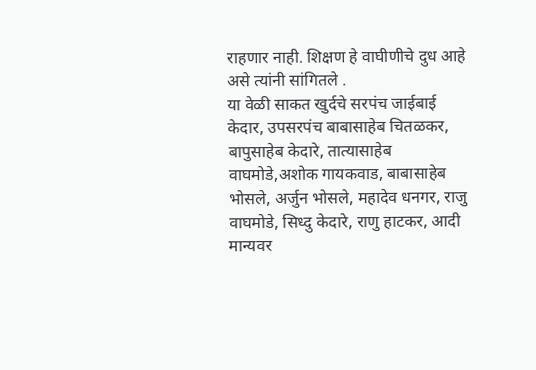राहणार नाही. शिक्षण हे वाघीणीचे दुध आहे असे त्यांनी सांगितले .
या वेळी साकत खुर्दचे सरपंच जाईबाई केदार, उपसरपंच बाबासाहेब चितळकर, बापुसाहेब केदारे, तात्यासाहेब वाघमोडे,अशोक गायकवाड, बाबासाहेब भोसले, अर्जुन भोसले, महादेव धनगर, राजु वाघमोडे, सिध्दु केदारे, राणु हाटकर, आदी मान्यवर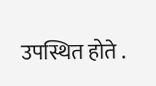उपस्थित होते .